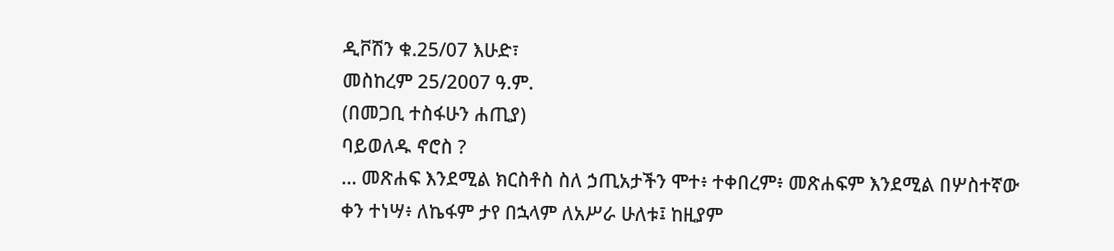ዲቮሽን ቁ.25/07 እሁድ፣
መስከረም 25/2007 ዓ.ም.
(በመጋቢ ተስፋሁን ሐጢያ)
ባይወለዱ ኖሮስ ?
… መጽሐፍ እንደሚል ክርስቶስ ስለ ኃጢአታችን ሞተ፥ ተቀበረም፥ መጽሐፍም እንደሚል በሦስተኛው
ቀን ተነሣ፥ ለኬፋም ታየ በኋላም ለአሥራ ሁለቱ፤ ከዚያም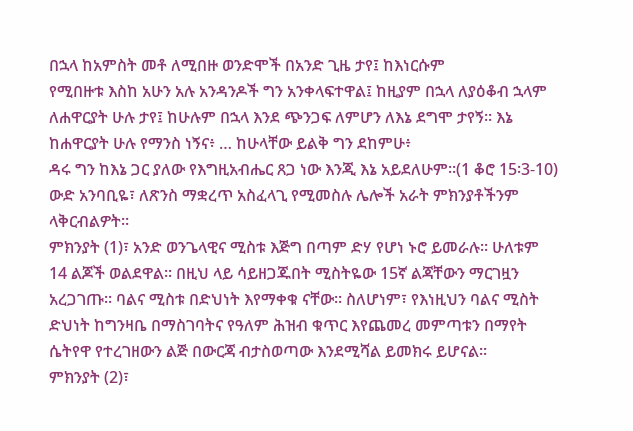በኋላ ከአምስት መቶ ለሚበዙ ወንድሞች በአንድ ጊዜ ታየ፤ ከእነርሱም
የሚበዙቱ እስከ አሁን አሉ አንዳንዶች ግን አንቀላፍተዋል፤ ከዚያም በኋላ ለያዕቆብ ኋላም ለሐዋርያት ሁሉ ታየ፤ ከሁሉም በኋላ እንደ ጭንጋፍ ለምሆን ለእኔ ደግሞ ታየኝ። እኔ ከሐዋርያት ሁሉ የማንስ ነኝና፥ … ከሁላቸው ይልቅ ግን ደከምሁ፥
ዳሩ ግን ከእኔ ጋር ያለው የእግዚአብሔር ጸጋ ነው እንጂ እኔ አይደለሁም።(1 ቆሮ 15፡3-10)
ውድ አንባቢዬ፣ ለጽንስ ማቋረጥ አስፈላጊ የሚመስሉ ሌሎች አራት ምክንያቶችንም ላቅርብልዎት፡፡
ምክንያት (1)፣ አንድ ወንጌላዊና ሚስቱ እጅግ በጣም ድሃ የሆነ ኑሮ ይመራሉ፡፡ ሁለቱም 14 ልጆች ወልደዋል፡፡ በዚህ ላይ ሳይዘጋጁበት ሚስትዬው 15ኛ ልጃቸውን ማርገዟን አረጋገጡ፡፡ ባልና ሚስቱ በድህነት እየማቀቁ ናቸው፡፡ ስለሆነም፣ የእነዚህን ባልና ሚስት ድህነት ከግንዛቤ በማስገባትና የዓለም ሕዝብ ቁጥር እየጨመረ መምጣቱን በማየት ሴትየዋ የተረገዘውን ልጅ በውርጃ ብታስወጣው እንደሚሻል ይመክሩ ይሆናል፡፡
ምክንያት (2)፣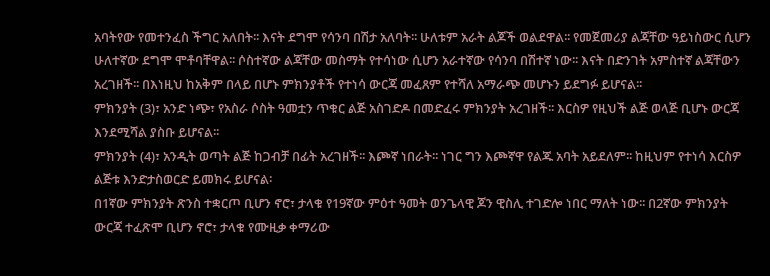አባትየው የመተንፈስ ችግር አለበት፡፡ እናት ደግሞ የሳንባ በሽታ አለባት፡፡ ሁለቱም አራት ልጆች ወልደዋል፡፡ የመጀመሪያ ልጃቸው ዓይነስውር ሲሆን ሁለተኛው ደግሞ ሞቶባቸዋል፡፡ ሶስተኛው ልጃቸው መስማት የተሳነው ሲሆን አራተኛው የሳንባ በሽተኛ ነው፡፡ እናት በድንገት አምስተኛ ልጃቸውን አረገዘች፡፡ በእነዚህ ከአቅም በላይ በሆኑ ምክንያቶች የተነሳ ውርጃ መፈጸም የተሻለ አማራጭ መሆኑን ይደግፉ ይሆናል፡፡
ምክንያት (3)፣ አንድ ነጭ፣ የአስራ ሶስት ዓመቷን ጥቁር ልጅ አስገድዶ በመድፈሩ ምክንያት አረገዘች፡፡ እርስዎ የዚህች ልጅ ወላጅ ቢሆኑ ውርጃ እንደሚሻል ያስቡ ይሆናል፡፡
ምክንያት (4)፣ አንዲት ወጣት ልጅ ከጋብቻ በፊት አረገዘች፡፡ እጮኛ ነበራት፡፡ ነገር ግን እጮኛዋ የልጁ አባት አይደለም፡፡ ከዚህም የተነሳ እርስዎ ልጅቱ እንድታስወርድ ይመክሩ ይሆናል፡
በ1ኛው ምክንያት ጽንስ ተቋርጦ ቢሆን ኖሮ፣ ታላቁ የ19ኛው ምዕተ ዓመት ወንጌላዊ ጆን ዊስሊ ተገድሎ ነበር ማለት ነው፡፡ በ2ኛው ምክንያት ውርጃ ተፈጽሞ ቢሆን ኖሮ፣ ታላቁ የሙዚቃ ቀማሪው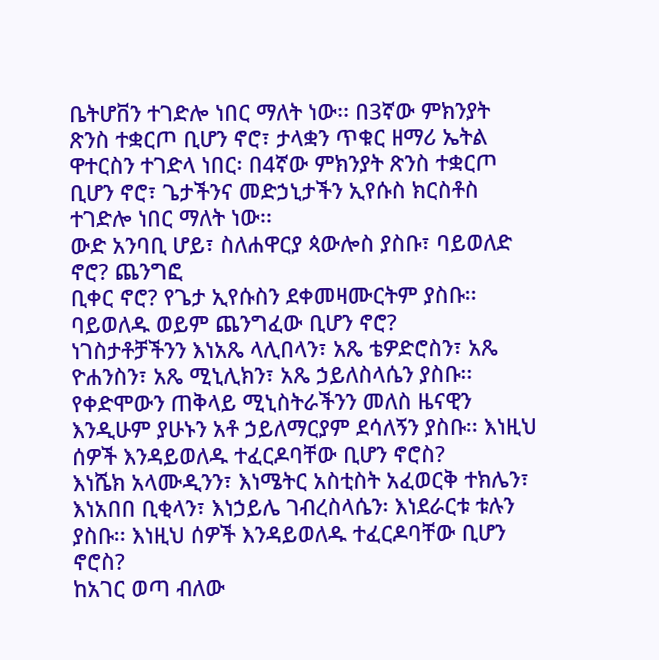ቤትሆቨን ተገድሎ ነበር ማለት ነው፡፡ በ3ኛው ምክንያት ጽንስ ተቋርጦ ቢሆን ኖሮ፣ ታላቋን ጥቁር ዘማሪ ኤትል ዋተርስን ተገድላ ነበር፡ በ4ኛው ምክንያት ጽንስ ተቋርጦ ቢሆን ኖሮ፣ ጌታችንና መድኃኒታችን ኢየሱስ ክርስቶስ ተገድሎ ነበር ማለት ነው፡፡
ውድ አንባቢ ሆይ፣ ስለሐዋርያ ጳውሎስ ያስቡ፣ ባይወለድ ኖሮ? ጨንግፎ
ቢቀር ኖሮ? የጌታ ኢየሱስን ደቀመዛሙርትም ያስቡ፡፡ ባይወለዱ ወይም ጨንግፈው ቢሆን ኖሮ?
ነገስታቶቻችንን እነአጼ ላሊበላን፣ አጼ ቴዎድሮስን፣ አጼ ዮሐንስን፣ አጼ ሚኒሊክን፣ አጼ ኃይለስላሴን ያስቡ፡፡ የቀድሞውን ጠቅላይ ሚኒስትራችንን መለስ ዜናዊን እንዲሁም ያሁኑን አቶ ኃይለማርያም ደሳለኝን ያስቡ፡፡ እነዚህ ሰዎች እንዳይወለዱ ተፈርዶባቸው ቢሆን ኖሮስ?
እነሼክ አላሙዲንን፣ እነሜትር አስቲስት አፈወርቅ ተክሌን፣ እነአበበ ቢቂላን፣ እነኃይሌ ገብረስላሴን፡ እነደራርቱ ቱሉን ያስቡ፡፡ እነዚህ ሰዎች እንዳይወለዱ ተፈርዶባቸው ቢሆን ኖሮስ?
ከአገር ወጣ ብለው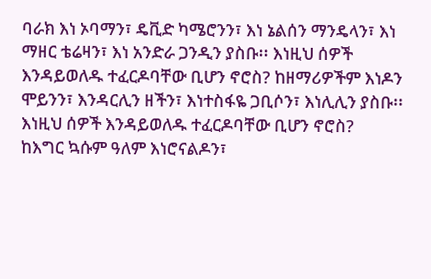ባራክ እነ ኦባማን፣ ዴቪድ ካሜሮንን፣ እነ ኔልሰን ማንዴላን፣ እነ ማዘር ቴሬዛን፣ እነ አንድራ ጋንዲን ያስቡ፡፡ እነዚህ ሰዎች እንዳይወለዱ ተፈርዶባቸው ቢሆን ኖሮስ? ከዘማሪዎችም እነዶን ሞይንን፣ እንዳርሊን ዘችን፣ እነተስፋዬ ጋቢሶን፣ እነሊሊን ያስቡ፡፡ እነዚህ ሰዎች እንዳይወለዱ ተፈርዶባቸው ቢሆን ኖሮስ?
ከእግር ኳሱም ዓለም እነሮናልዶን፣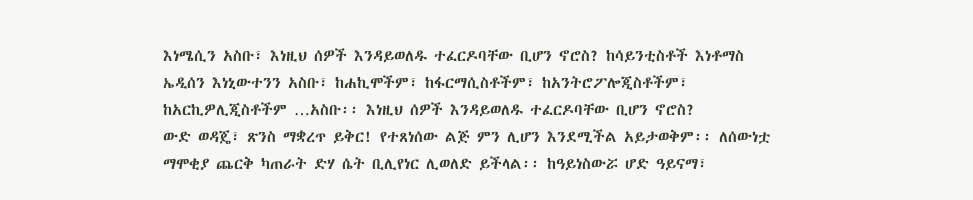እነሜሲን አስቡ፣ እነዚህ ሰዎች እንዳይወለዱ ተፈርዶባቸው ቢሆን ኖሮስ? ከሳይንቲስቶች እነቶማስ ኤዲሰን እነኒውተንን አስቡ፣ ከሐኪሞችም፣ ከፋርማሲስቶችም፣ ከአንትሮፖሎጂስቶችም፣ ከአርኪዎሊጂስቶችም …አስቡ፡፡ እነዚህ ሰዎች እንዳይወለዱ ተፈርዶባቸው ቢሆን ኖሮስ?
ውድ ወዳጄ፣ ጽንስ ማቋረጥ ይቅር! የተጸነሰው ልጅ ምን ሊሆን እንደሚችል አይታወቅም፡፡ ለሰውነቷ ማሞቂያ ጨርቅ ካጠራት ድሃ ሴት ቢሊየነር ሊወለድ ይችላል፡፡ ከዓይነስውሯ ሆድ ዓይናማ፣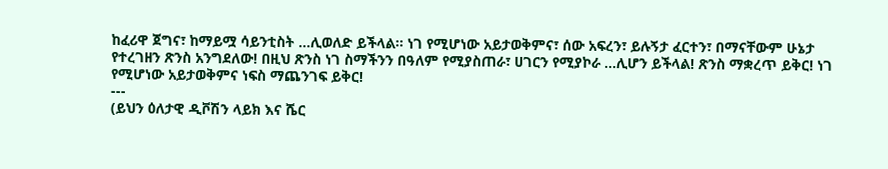ከፈሪዋ ጀግና፣ ከማይሟ ሳይንቲስት …ሊወለድ ይችላል፡፡ ነገ የሚሆነው አይታወቅምና፣ ሰው አፍረን፣ ይሉኝታ ፈርተን፣ በማናቸውም ሁኔታ የተረገዘን ጽንስ አንግደለው! በዚህ ጽንስ ነገ ስማችንን በዓለም የሚያስጠራ፣ ሀገርን የሚያኮራ …ሊሆን ይችላል! ጽንስ ማቋረጥ ይቅር! ነገ የሚሆነው አይታወቅምና ነፍስ ማጨንገፍ ይቅር!
---
(ይህን ዕለታዊ ዲቮሽን ላይክ እና ሼር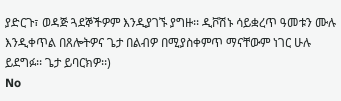ያድርጉ፣ ወዳጅ ጓደኞችዎም እንዲያገኙ ያግዙ፡፡ ዲቮሽኑ ሳይቋረጥ ዓመቱን ሙሉ እንዲቀጥል በጸሎትዎና ጌታ በልብዎ በሚያስቀምጥ ማናቸውም ነገር ሁሉ ይደግፉ፡፡ ጌታ ይባርክዎ፡፡)
No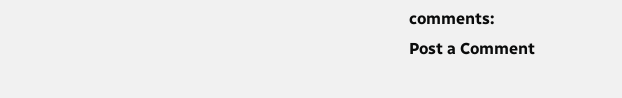comments:
Post a Comment